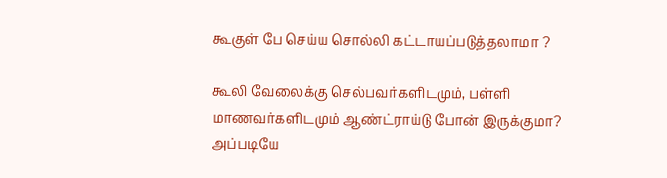கூகுள் பே செய்ய சொல்லி கட்டாயப்படுத்தலாமா ?

கூலி வேலைக்கு செல்பவர்களிடமும், பள்ளி மாணவர்களிடமும் ஆண்ட்ராய்டு போன் இருக்குமா? அப்படியே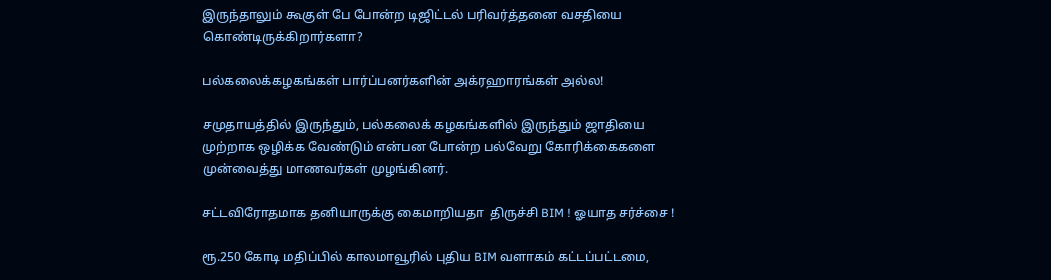இருந்தாலும் கூகுள் பே போன்ற டிஜிட்டல் பரிவர்த்தனை வசதியை கொண்டிருக்கிறார்களா?

பல்கலைக்கழகங்கள் பார்ப்பனர்களின் அக்ரஹாரங்கள் அல்ல!

சமுதாயத்தில் இருந்தும், பல்கலைக் கழகங்களில் இருந்தும் ஜாதியை முற்றாக ஒழிக்க வேண்டும் என்பன போன்ற பல்வேறு கோரிக்கைகளை முன்வைத்து மாணவர்கள் முழங்கினர்.

சட்டவிரோதமாக தனியாருக்கு கைமாறியதா  திருச்சி BIM ! ஓயாத சர்ச்சை !

ரூ.250 கோடி மதிப்பில் காலமாவூரில் புதிய BIM வளாகம் கட்டப்பட்டமை,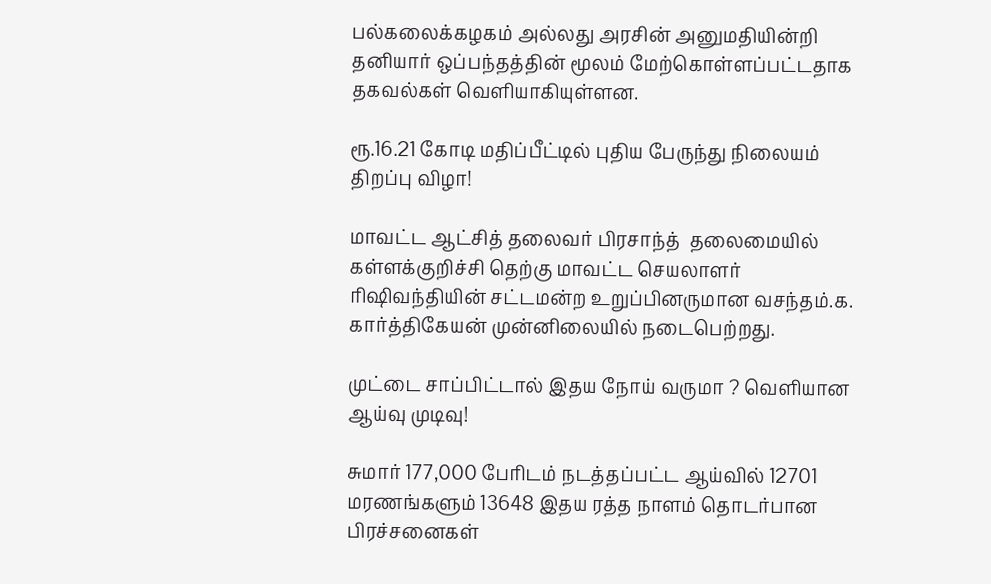பல்கலைக்கழகம் அல்லது அரசின் அனுமதியின்றி தனியார் ஒப்பந்தத்தின் மூலம் மேற்கொள்ளப்பட்டதாக தகவல்கள் வெளியாகியுள்ளன.

ரூ.16.21 கோடி மதிப்பீட்டில் புதிய பேருந்து நிலையம் திறப்பு விழா!

மாவட்ட ஆட்சித் தலைவர் பிரசாந்த்  தலைமையில் கள்ளக்குறிச்சி தெற்கு மாவட்ட செயலாளர் ரிஷிவந்தியின் சட்டமன்ற உறுப்பினருமான வசந்தம்.க. கார்த்திகேயன் முன்னிலையில் நடைபெற்றது.

முட்டை சாப்பிட்டால் இதய நோய் வருமா ? வெளியான ஆய்வு முடிவு!

சுமார் 177,000 பேரிடம் நடத்தப்பட்ட ஆய்வில் 12701 மரணங்களும் 13648 இதய ரத்த நாளம் தொடர்பான பிரச்சனைகள்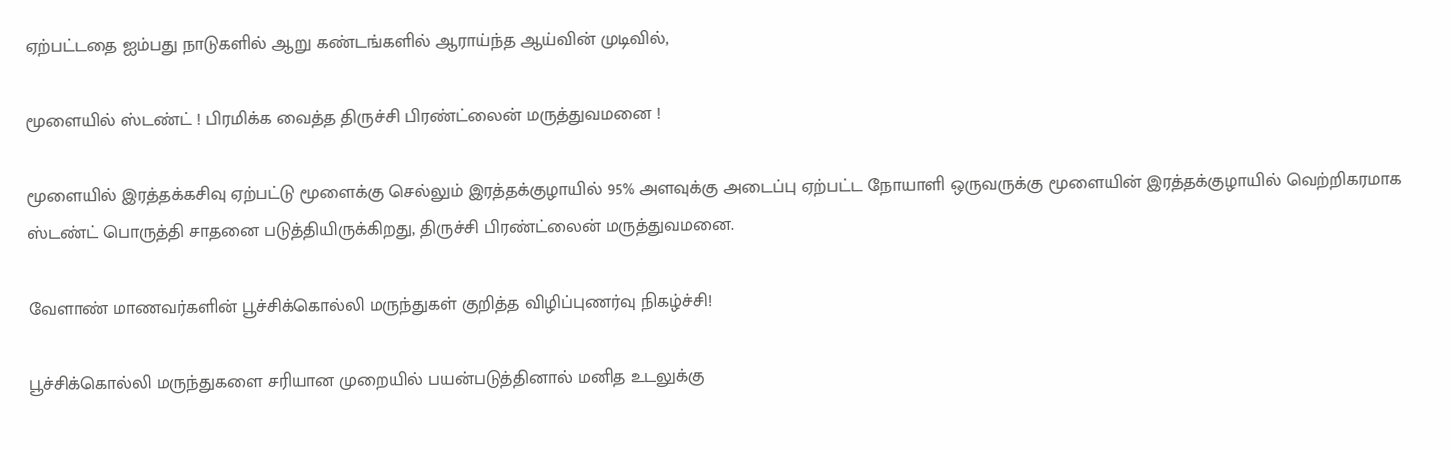ஏற்பட்டதை ஐம்பது நாடுகளில் ஆறு கண்டங்களில் ஆராய்ந்த ஆய்வின் முடிவில்,

மூளையில் ஸ்டண்ட் ! பிரமிக்க வைத்த திருச்சி பிரண்ட்லைன் மருத்துவமனை !

மூளையில் இரத்தக்கசிவு ஏற்பட்டு மூளைக்கு செல்லும் இரத்தக்குழாயில் 95% அளவுக்கு அடைப்பு ஏற்பட்ட நோயாளி ஒருவருக்கு மூளையின் இரத்தக்குழாயில் வெற்றிகரமாக ஸ்டண்ட் பொருத்தி சாதனை படுத்தியிருக்கிறது, திருச்சி பிரண்ட்லைன் மருத்துவமனை.

வேளாண் மாணவர்களின் பூச்சிக்கொல்லி மருந்துகள் குறித்த விழிப்புணர்வு நிகழ்ச்சி!

பூச்சிக்கொல்லி மருந்துகளை சரியான முறையில் பயன்படுத்தினால் மனித உடலுக்கு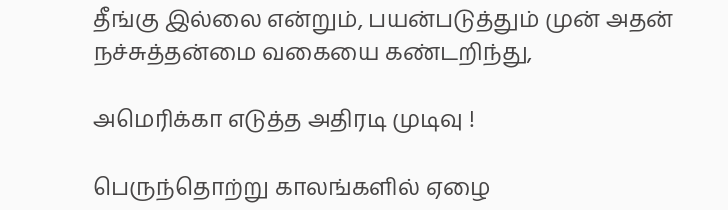தீங்கு இல்லை என்றும், பயன்படுத்தும் முன் அதன் நச்சுத்தன்மை வகையை கண்டறிந்து,

அமெரிக்கா எடுத்த அதிரடி முடிவு !

பெருந்தொற்று காலங்களில் ஏழை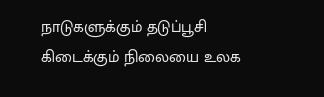நாடுகளுக்கும் தடுப்பூசி கிடைக்கும் நிலையை உலக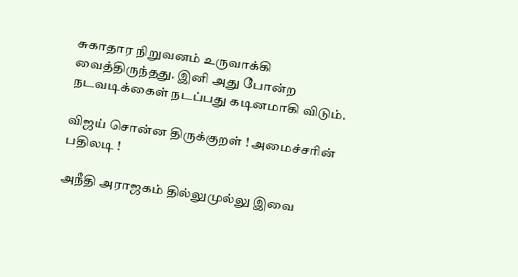சுகாதார நிறுவனம் உருவாக்கி வைத்திருந்தது. இனி அது போன்ற நடவடிக்கைள் நடப்பது கடினமாகி விடும்.

விஜய் சொன்ன திருக்குறள் ! அமைச்சரின் பதிலடி !

அநீதி அராஜகம் தில்லுமுல்லு இவை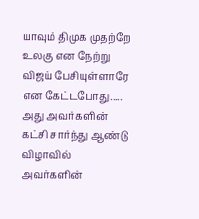யாவும் திமுக முதற்றே உலகு என நேற்று விஜய் பேசியுள்ளாரே என கேட்டபோது..... அது அவர்களின் கட்சி சார்ந்து ஆண்டு விழாவில் அவர்களின்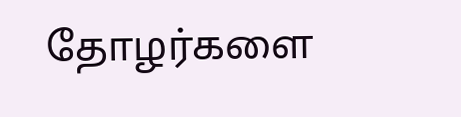தோழர்களை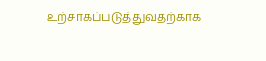உற்சாகப்படுத்துவதற்காக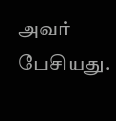அவர் பேசியது.